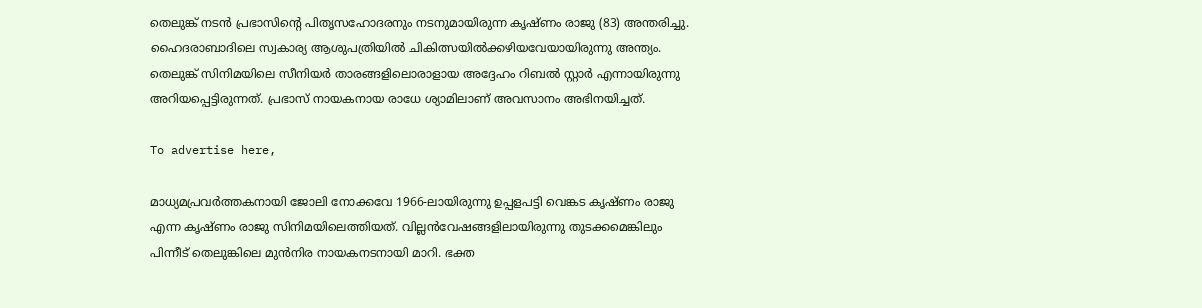തെലുങ്ക് നടൻ പ്രഭാസിന്റെ പിതൃസഹോദരനും നടനുമായിരുന്ന കൃഷ്ണം രാജു (83) അന്തരിച്ചു. ഹൈദരാബാദിലെ സ്വകാര്യ ആശുപത്രിയിൽ ചികിത്സയിൽക്കഴിയവേയായിരുന്നു അന്ത്യം. തെലുങ്ക് സിനിമയിലെ സീനിയർ താരങ്ങളിലൊരാളായ അദ്ദേഹം റിബൽ സ്റ്റാർ എന്നായിരുന്നു അറിയപ്പെട്ടിരുന്നത്. പ്രഭാസ് നായകനായ രാധേ ശ്യാമിലാണ് അവസാനം അഭിനയിച്ചത്.

To advertise here,

മാധ്യമപ്രവർത്തകനായി ജോലി നോക്കവേ 1966-ലായിരുന്നു ഉപ്പളപട്ടി വെങ്കട കൃഷ്ണം രാജു എന്ന കൃഷ്ണം രാജു സിനിമയിലെത്തിയത്. വില്ലൻവേഷങ്ങളിലായിരുന്നു തുടക്കമെങ്കിലും പിന്നീട് തെലുങ്കിലെ മുൻനിര നായകനടനായി മാറി. ഭക്ത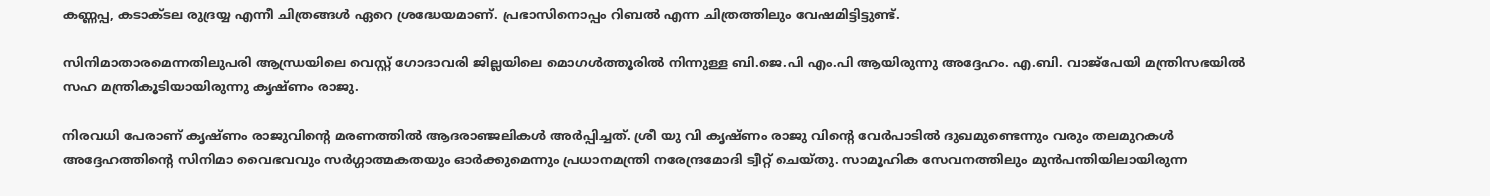കണ്ണപ്പ, കടാക്ടല രുദ്രയ്യ എന്നീ ചിത്രങ്ങൾ ഏറെ ശ്രദ്ധേയമാണ്. പ്രഭാസിനൊപ്പം റിബൽ എന്ന ചിത്രത്തിലും വേഷമിട്ടിട്ടുണ്ട്.

സിനിമാതാരമെന്നതിലുപരി ആന്ധ്രയിലെ വെസ്റ്റ് ഗോദാവരി ജില്ലയിലെ മൊഗൾത്തൂരിൽ നിന്നുള്ള ബി.ജെ.പി എം.പി ആയിരുന്നു അദ്ദേഹം. എ.ബി. വാജ്പേയി മന്ത്രിസഭയിൽ സഹ മന്ത്രികൂടിയായിരുന്നു കൃഷ്ണം രാജു.

നിരവധി പേരാണ് കൃഷ്ണം രാജുവിന്റെ മരണത്തിൽ ആദരാഞ്ജലികൾ അർപ്പിച്ചത്. ശ്രീ യു വി കൃഷ്ണം രാജു വിന്റെ വേർപാടിൽ ദുഖമുണ്ടെന്നും വരും തലമുറകൾ അദ്ദേഹത്തിന്റെ സിനിമാ വൈഭവവും സർഗ്ഗാത്മകതയും ഓർക്കുമെന്നും പ്രധാനമന്ത്രി നരേന്ദ്രമോദി ട്വീറ്റ് ചെയ്തു. സാമൂഹിക സേവനത്തിലും മുൻപന്തിയിലായിരുന്ന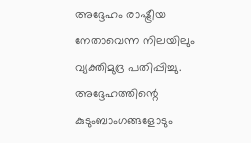അദ്ദേഹം രാഷ്ട്രീയ നേതാവെന്ന നിലയിലും വ്യക്തിമുദ്ര പതിപ്പിച്ചു. അദ്ദേഹത്തിന്റെ കുടുംബാംഗങ്ങളോടും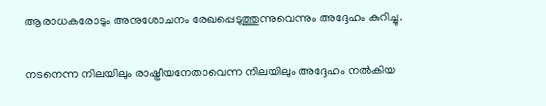ആരാധകരോടും അനുശോചനം രേഖപ്പെടുത്തുന്നുവെന്നും അദ്ദേഹം കുറിച്ചു.

നടനെന്ന നിലയിലും രാഷ്ട്രീയനേതാവെന്ന നിലയിലും അദ്ദേഹം നൽകിയ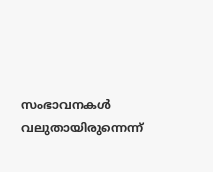സംഭാവനകൾ വലുതായിരുന്നെന്ന്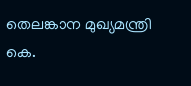തെലങ്കാന മുഖ്യമന്ത്രി കെ.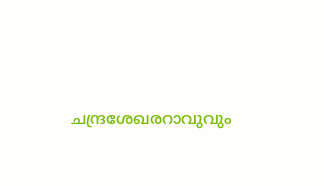ചന്ദ്രശേഖരറാവുവും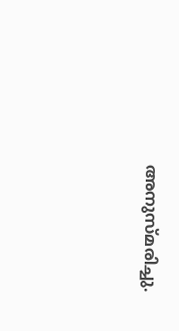അനുസ്മരിച്ചു.